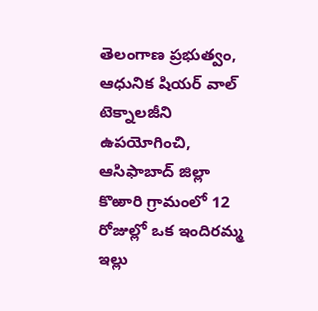తెలంగాణ ప్రభుత్వం, ఆధునిక షియర్ వాల్ టెక్నాలజీని ఉపయోగించి, ఆసిఫాబాద్ జిల్లా కొఱారి గ్రామంలో 12 రోజుల్లో ఒక ఇందిరమ్మ ఇల్లు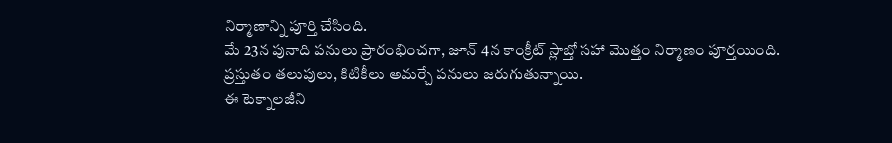నిర్మాణాన్ని పూర్తి చేసింది.
మే 23న పునాది పనులు ప్రారంభించగా, జూన్ 4న కాంక్రీట్ స్లాబ్తో సహా మొత్తం నిర్మాణం పూర్తయింది. ప్రస్తుతం తలుపులు, కిటికీలు అమర్చే పనులు జరుగుతున్నాయి.
ఈ టెక్నాలజీని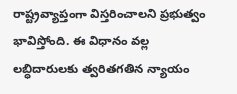రాష్ట్రవ్యాప్తంగా విస్తరించాలని ప్రభుత్వం భావిస్తోంది. ఈ విధానం వల్ల లబ్ధిదారులకు త్వరితగతిన న్యాయం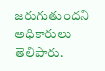జరుగుతుందని అధికారులు తెలిపారు.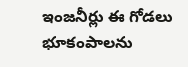ఇంజనీర్లు ఈ గోడలు భూకంపాలను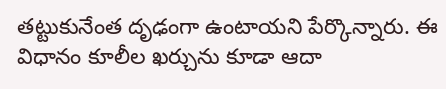తట్టుకునేంత దృఢంగా ఉంటాయని పేర్కొన్నారు. ఈ విధానం కూలీల ఖర్చును కూడా ఆదా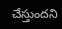చేస్తుందని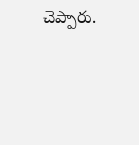చెప్పారు.